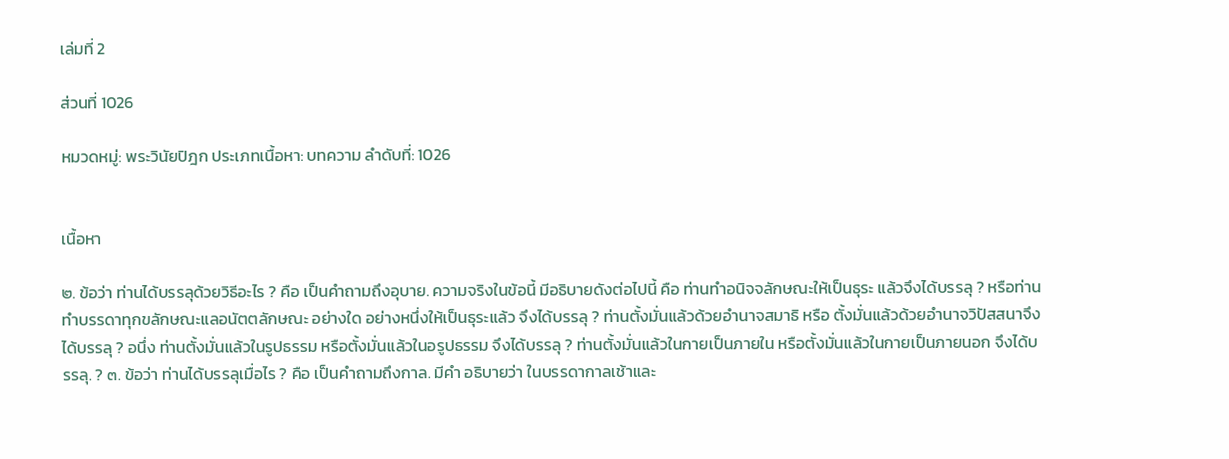เล่มที่ 2

ส่วนที่ 1026

หมวดหมู่: พระวินัยปิฎก ประเภทเนื้อหา: บทความ ลำดับที่: 1026


เนื้อหา

๒. ข้อว่า ท่านได้บรรลุด้วยวิธีอะไร ? คือ เป็นคำถามถึงอุบาย. ความจริงในข้อนี้ มีอธิบายดังต่อไปนี้ คือ ท่านทำอนิจจลักษณะให้เป็นธุระ แล้วจึงได้บรรลุ ? หรือท่านทำบรรดาทุกขลักษณะแลอนัตตลักษณะ อย่างใด อย่างหนึ่งให้เป็นธุระแล้ว จึงได้บรรลุ ? ท่านตั้งมั่นแล้วด้วยอำนาจสมาธิ หรือ ตั้งมั่นแล้วด้วยอำนาจวิปัสสนาจึงได้บรรลุ ? อนึ่ง ท่านตั้งมั่นแล้วในรูปธรรม หรือตั้งมั่นแล้วในอรูปธรรม จึงได้บรรลุ ? ท่านตั้งมั่นแล้วในกายเป็นภายใน หรือตั้งมั่นแล้วในกายเป็นภายนอก จึงได้บรรลุ. ? ๓. ข้อว่า ท่านได้บรรลุเมื่อไร ? คือ เป็นคำถามถึงกาล. มีคำ อธิบายว่า ในบรรดากาลเช้าและ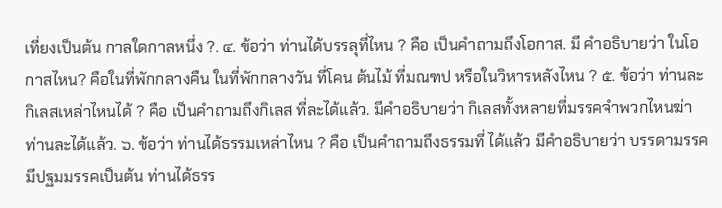เที่ยงเป็นต้น กาลใดกาลหนึ่ง ?. ๔. ข้อว่า ท่านได้บรรลุที่ไหน ? คือ เป็นคำถามถึงโอกาส. มี คำอธิบายว่า ในโอกาสไหน? คือในที่พักกลางคืน ในที่พักกลางวัน ที่โคน ต้นไม้ ที่มณฑป หรือในวิหารหลังไหน ? ๕. ข้อว่า ท่านละกิเลสเหล่าไหนได้ ? คือ เป็นคำถามถึงกิเลส ที่ละได้แล้ว. มีคำอธิบายว่า กิเลสทั้งหลายที่มรรคจำพวกไหนฆ่าท่านละได้แล้ว. ๖. ข้อว่า ท่านได้ธรรมเหล่าไหน ? คือ เป็นคำถามถึงธรรมที่ ได้แล้ว มีคำอธิบายว่า บรรดามรรคมีปฐมมรรคเป็นต้น ท่านได้ธรร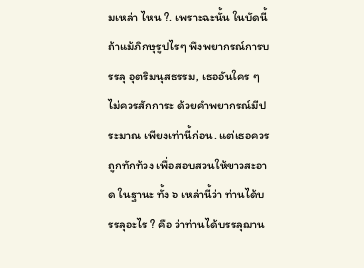มเหล่า ไหน ?. เพราะฉะนั้น ในบัดนี้ ถ้าแม้ภิกษุรูปไรๆ พึงพยากรณ์การบรรลุ อุตริมนุสธรรม, เธออันใคร ๆ ไม่ควรสักการะ ด้วยคำพยากรณ์มีประมาณ เพียงเท่านี้ก่อน. แต่เธอควรถูกทักท้วง เพื่อสอบสวนให้ขาวสะอาด ในฐานะ ทั้ง ๖ เหล่านี้ว่า ท่านได้บรรลุอะไร ? คือ ว่าท่านได้บรรลุฌาน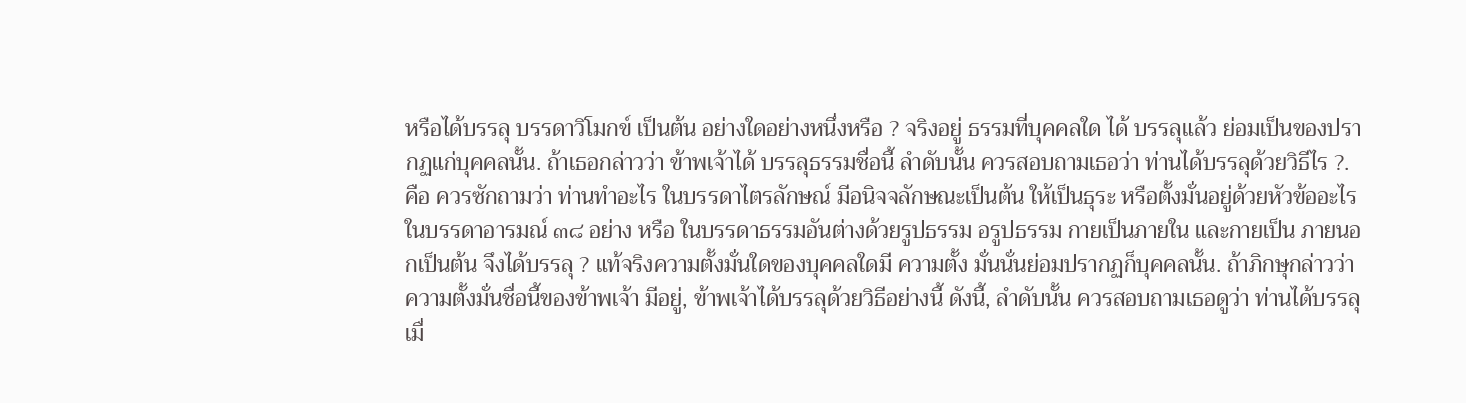หรือได้บรรลุ บรรดาวิโมกข์ เป็นต้น อย่างใดอย่างหนึ่งหรือ ? จริงอยู่ ธรรมที่บุคคลใด ได้ บรรลุแล้ว ย่อมเป็นของปรากฏแก่บุคคลนั้น. ถ้าเธอกล่าวว่า ข้าพเจ้าได้ บรรลุธรรมชื่อนี้ ลำดับนั้น ควรสอบถามเธอว่า ท่านได้บรรลุด้วยวิธีไร ?. คือ ควรซักถามว่า ท่านทำอะไร ในบรรดาไตรลักษณ์ มีอนิจจลักษณะเป็นต้น ให้เป็นธุระ หรือตั้งมั่นอยู่ด้วยหัวข้ออะไร ในบรรดาอารมณ์ ๓๘ อย่าง หรือ ในบรรดาธรรมอันต่างด้วยรูปธรรม อรูปธรรม กายเป็นภายใน และกายเป็น ภายนอกเป็นต้น จึงได้บรรลุ ? แท้จริงความตั้งมั่นใดของบุคคลใดมี ความตั้ง มั่นนั่นย่อมปรากฏก็บุคคลนั้น. ถ้าภิกษุกล่าวว่า ความตั้งมั่นชื่อนี้ของข้าพเจ้า มีอยู่, ข้าพเจ้าได้บรรลุด้วยวิธีอย่างนี้ ดังนี้, ลำดับนั้น ควรสอบถามเธอดูว่า ท่านได้บรรลุเมื่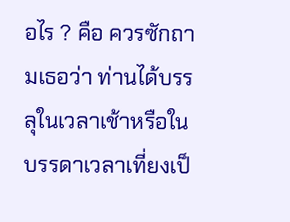อไร ? คือ ควรซักถามเธอว่า ท่านได้บรรลุในเวลาเช้าหรือใน บรรดาเวลาเที่ยงเป็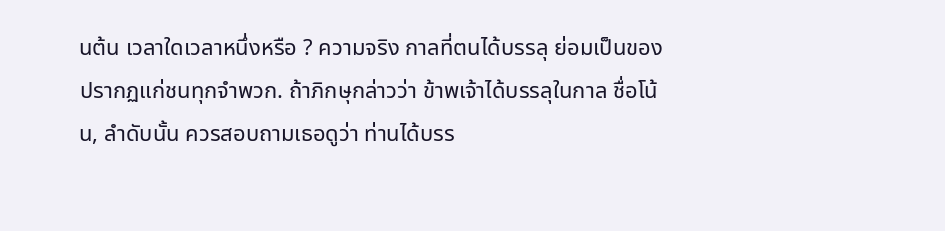นต้น เวลาใดเวลาหนึ่งหรือ ? ความจริง กาลที่ตนได้บรรลุ ย่อมเป็นของปรากฏแก่ชนทุกจำพวก. ถ้าภิกษุกล่าวว่า ข้าพเจ้าได้บรรลุในกาล ชื่อโน้น, ลำดับนั้น ควรสอบถามเธอดูว่า ท่านได้บรร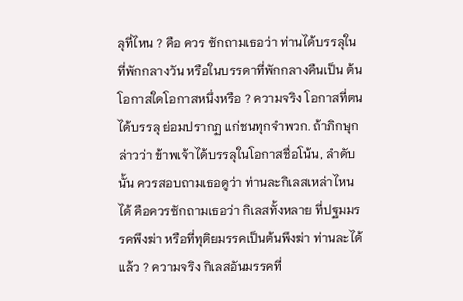ลุที่ไหน ? คือ ควร ซักถามเธอว่า ท่านได้บรรลุในที่พักกลางวัน หรือในบรรดาที่พักกลางคืนเป็น ต้น โอกาสใดโอกาสหนึ่งหรือ ? ความจริง โอกาสที่ตนได้บรรลุ ย่อมปรากฏ แก่ชนทุกจำพวก. ถ้าภิกษุกล่าวว่า ข้าพเจ้าได้บรรลุในโอกาสชื่อโน้น, ลำดับ นั้น ควรสอบถามเธอดูว่า ท่านละกิเลสเหล่าไหนได้ คือควรซักถามเธอว่า กิเลสทั้งหลาย ที่ปฐมมรรคพึงฆ่า หรือที่ทุติยมรรคเป็นต้นพึงฆ่า ท่านละได้ แล้ว ? ความจริง กิเลสอันมรรคที่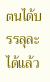ตนได้บรรลุละได้แล้ว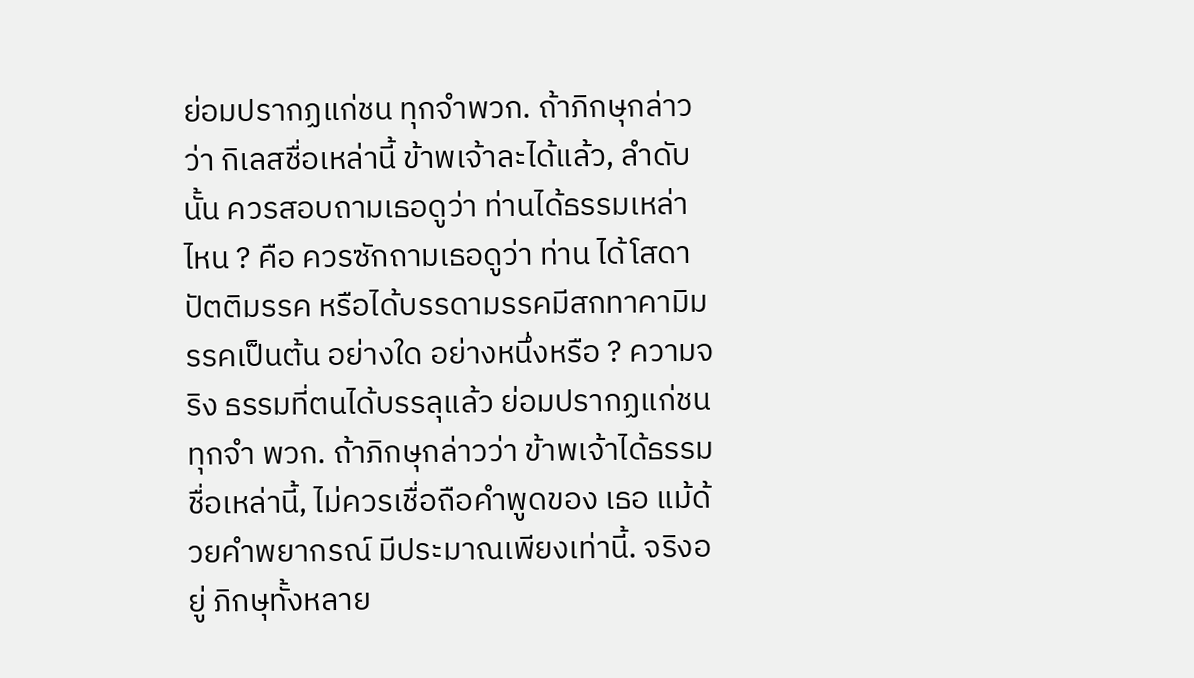ย่อมปรากฏแก่ชน ทุกจำพวก. ถ้าภิกษุกล่าวว่า กิเลสชื่อเหล่านี้ ข้าพเจ้าละได้แล้ว, ลำดับนั้น ควรสอบถามเธอดูว่า ท่านได้ธรรมเหล่าไหน ? คือ ควรซักถามเธอดูว่า ท่าน ได้โสดาปัตติมรรค หรือได้บรรดามรรคมีสกทาคามิมรรคเป็นต้น อย่างใด อย่างหนึ่งหรือ ? ความจริง ธรรมที่ตนได้บรรลุแล้ว ย่อมปรากฏแก่ชนทุกจำ พวก. ถ้าภิกษุกล่าวว่า ข้าพเจ้าได้ธรรมชื่อเหล่านี้, ไม่ควรเชื่อถือคำพูดของ เธอ แม้ด้วยคำพยากรณ์ มีประมาณเพียงเท่านี้. จริงอยู่ ภิกษุทั้งหลาย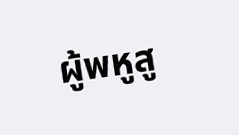ผู้พหูสู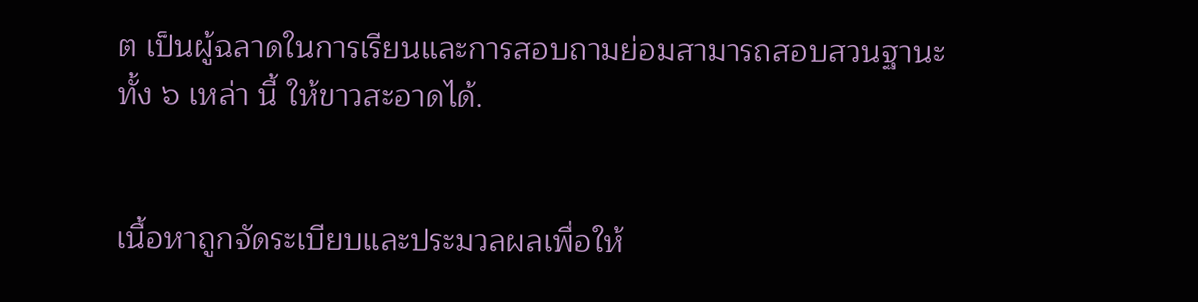ต เป็นผู้ฉลาดในการเรียนและการสอบถามย่อมสามารถสอบสวนฐานะทั้ง ๖ เหล่า นี้ ให้ขาวสะอาดได้.


เนื้อหาถูกจัดระเบียบและประมวลผลเพื่อให้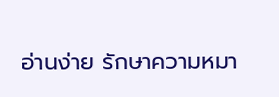อ่านง่าย รักษาความหมา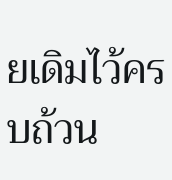ยเดิมไว้ครบถ้วน